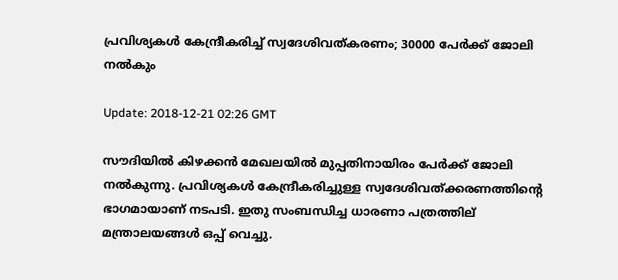പ്രവിശ്യകള്‍ കേന്ദ്രീകരിച്ച് സ്വദേശിവത്കരണം; 30000 പേര്‍ക്ക് ജോലി നല്‍കും

Update: 2018-12-21 02:26 GMT

സൗദിയില്‍ കിഴക്കന്‍ മേഖലയില്‍ മുപ്പതിനായിരം പേര്‍ക്ക് ജോലി നല്‍കുന്നു. പ്രവിശ്യകള്‍ കേന്ദ്രീകരിച്ചുള്ള സ്വദേശിവത്ക്കരണത്തിന്റെ ഭാഗമായാണ് നടപടി. ഇതു സംബന്ധിച്ച ധാരണാ പത്രത്തില് മന്ത്രാലയങ്ങള്‍ ഒപ്പ് വെച്ചു.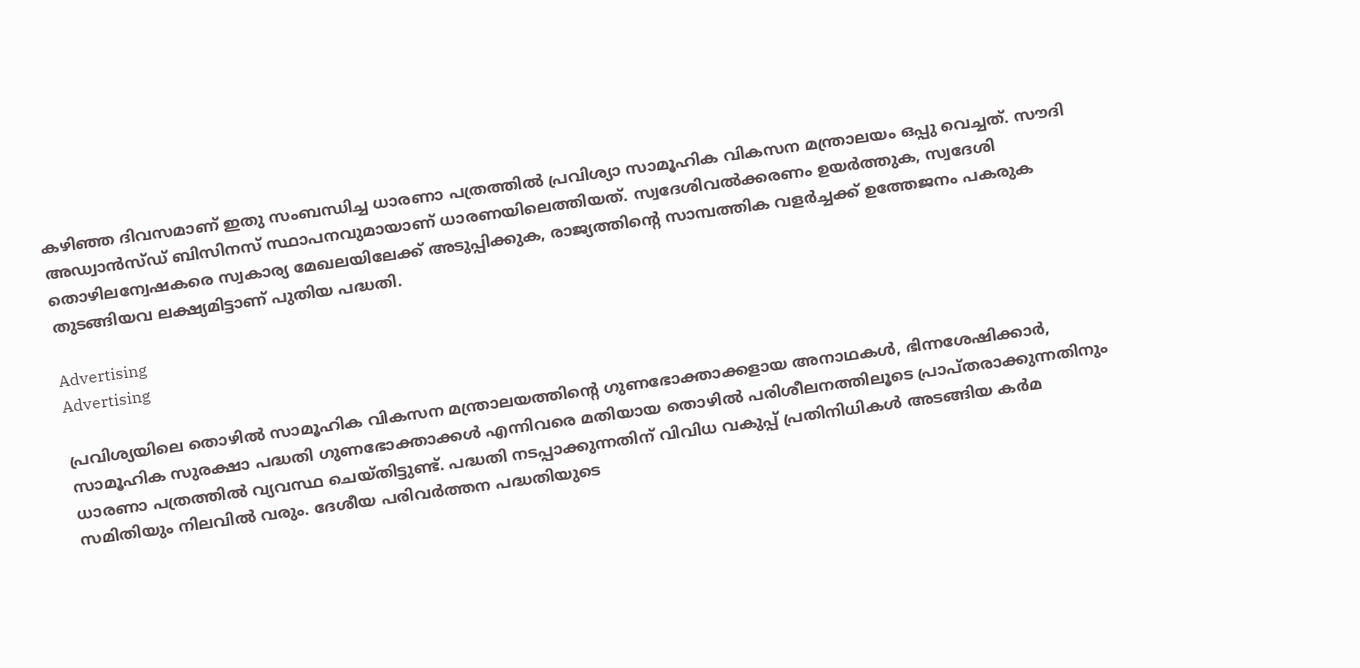കഴിഞ്ഞ ദിവസമാണ് ഇതു സംബന്ധിച്ച ധാരണാ പത്രത്തില്‍ പ്രവിശ്യാ സാമൂഹിക വികസന മന്ത്രാലയം ഒപ്പു വെച്ചത്. സൗദി അഡ്വാന്‍സ്ഡ് ബിസിനസ് സ്ഥാപനവുമായാണ് ധാരണയിലെത്തിയത്. സ്വദേശിവല്‍ക്കരണം ഉയര്‍ത്തുക, സ്വദേശി തൊഴിലന്വേഷകരെ സ്വകാര്യ മേഖലയിലേക്ക് അടുപ്പിക്കുക, രാജ്യത്തിന്റെ സാമ്പത്തിക വളര്‍ച്ചക്ക് ഉത്തേജനം പകരുക തുടങ്ങിയവ ലക്ഷ്യമിട്ടാണ് പുതിയ പദ്ധതി.

Advertising
Advertising

പ്രവിശ്യയിലെ തൊഴില്‍ സാമൂഹിക വികസന മന്ത്രാലയത്തിന്റെ ഗുണഭോക്താക്കളായ അനാഥകള്‍, ഭിന്നശേഷിക്കാര്‍, സാമൂഹിക സുരക്ഷാ പദ്ധതി ഗുണഭോക്താക്കള്‍ എന്നിവരെ മതിയായ തൊഴില്‍ പരിശീലനത്തിലൂടെ പ്രാപ്തരാക്കുന്നതിനും ധാരണാ പത്രത്തില്‍ വ്യവസ്ഥ ചെയ്തിട്ടുണ്ട്. പദ്ധതി നടപ്പാക്കുന്നതിന് വിവിധ വകുപ്പ് പ്രതിനിധികള്‍ അടങ്ങിയ കര്‍മ സമിതിയും നിലവില്‍ വരും. ദേശീയ പരിവര്‍ത്തന പദ്ധതിയുടെ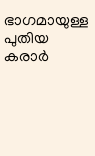ഭാഗമായുള്ള പുതിയ കരാര്‍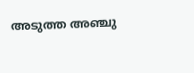അടുത്ത അഞ്ചു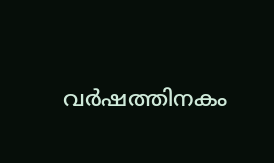വര്‍ഷത്തിനകം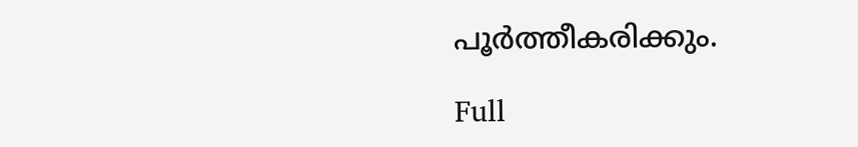പൂര്‍ത്തീകരിക്കും.

Full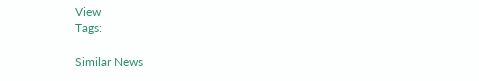View
Tags:

Similar News